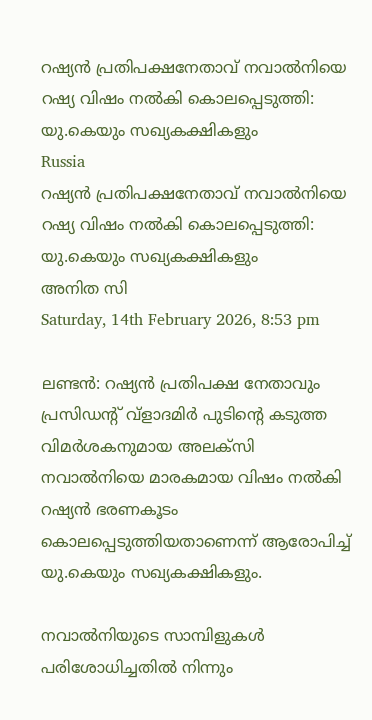റഷ്യന്‍ പ്രതിപക്ഷനേതാവ് നവാല്‍നിയെ റഷ്യ വിഷം നല്‍കി കൊലപ്പെടുത്തി: യു.കെയും സഖ്യകക്ഷികളും
Russia
റഷ്യന്‍ പ്രതിപക്ഷനേതാവ് നവാല്‍നിയെ റഷ്യ വിഷം നല്‍കി കൊലപ്പെടുത്തി: യു.കെയും സഖ്യകക്ഷികളും
അനിത സി
Saturday, 14th February 2026, 8:53 pm

ലണ്ടന്‍: റഷ്യന്‍ പ്രതിപക്ഷ നേതാവും പ്രസിഡന്റ് വ്‌ളാദമിര്‍ പുടിന്റെ കടുത്ത വിമര്‍ശകനുമായ അലക്‌സി നവാല്‍നിയെ മാരകമായ വിഷം നല്‍കി റഷ്യന്‍ ഭരണകൂടം കൊലപ്പെടുത്തിയതാണെന്ന് ആരോപിച്ച് യു.കെയും സഖ്യകക്ഷികളും.

നവാല്‍നിയുടെ സാമ്പിളുകള്‍ പരിശോധിച്ചതില്‍ നിന്നും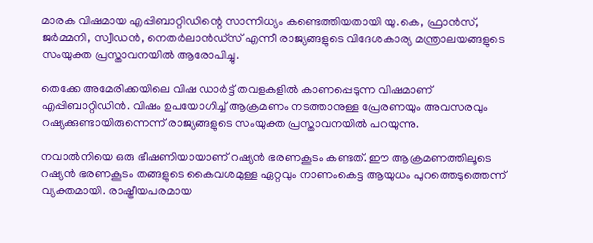മാരക വിഷമായ എപ്പിബാറ്റിഡിന്റെ സാന്നിധ്യം കണ്ടെത്തിയതായി യു.കെ, ഫ്രാന്‍സ്, ജര്‍മ്മനി, സ്വീഡന്‍, നെതര്‍ലാന്‍ഡ്‌സ് എന്നീ രാജ്യങ്ങളുടെ വിദേശകാര്യ മന്ത്രാലയങ്ങളുടെ സംയുക്ത പ്രസ്താവനയില്‍ ആരോപിച്ചു.

തെക്കേ അമേരിക്കയിലെ വിഷ ഡാര്‍ട്ട് തവളകളില്‍ കാണപ്പെടുന്ന വിഷമാണ് എപ്പിബാറ്റിഡിന്‍. വിഷം ഉപയോഗിച്ച് ആക്രമണം നടത്താനുള്ള പ്രേരണയും അവസരവും റഷ്യക്കുണ്ടായിരുന്നെന്ന് രാജ്യങ്ങളുടെ സംയുക്ത പ്രസ്താവനയില്‍ പറയുന്നു.

നവാല്‍നിയെ ഒരു ഭീഷണിയായാണ് റഷ്യന്‍ ഭരണകൂടം കണ്ടത്. ഈ ആക്രമണത്തിലൂടെ റഷ്യന്‍ ഭരണകൂടം തങ്ങളുടെ കൈവശമുള്ള ഏറ്റവും നാണംകെട്ട ആയുധം പുറത്തെടുത്തെന്ന് വ്യക്തമായി. രാഷ്ട്രീയപരമായ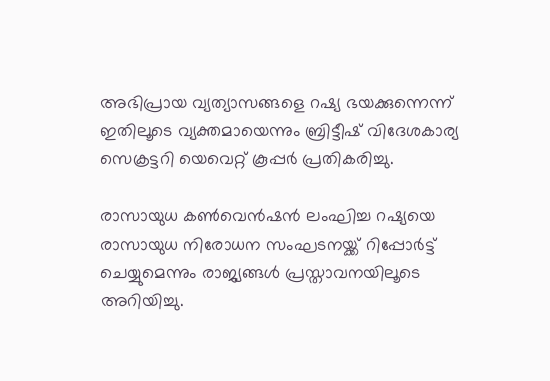അഭിപ്രായ വ്യത്യാസങ്ങളെ റഷ്യ ഭയക്കുന്നെന്ന് ഇതിലൂടെ വ്യക്തമായെന്നും ബ്രിട്ടീഷ് വിദേശകാര്യ സെക്രട്ടറി യെവെറ്റ് കൂപ്പര്‍ പ്രതികരിച്ചു.

രാസായുധ കണ്‍വെന്‍ഷന്‍ ലംഘിച്ച റഷ്യയെ രാസായുധ നിരോധന സംഘടനയ്ക്ക് റിപ്പോര്‍ട്ട് ചെയ്യുമെന്നും രാജ്യങ്ങള്‍ പ്രസ്താവനയിലൂടെ അറിയിച്ചു.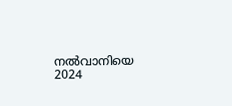നല്‍വാനിയെ 2024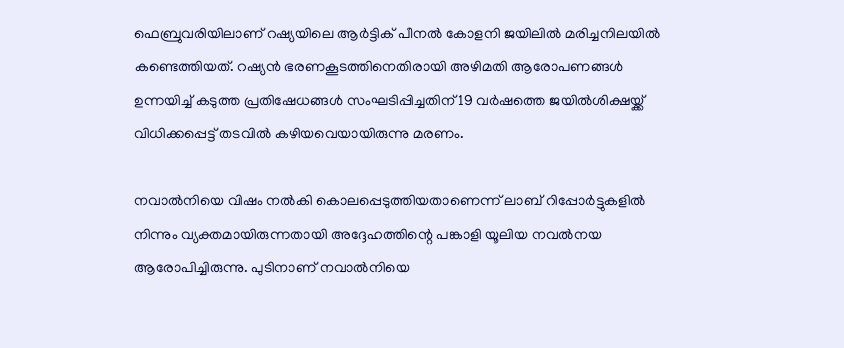ഫെബ്രുവരിയിലാണ് റഷ്യയിലെ ആര്‍ട്ടിക് പീനല്‍ കോളനി ജയിലില്‍ മരിച്ചനിലയില്‍ കണ്ടെത്തിയത്. റഷ്യന്‍ ഭരണകൂടത്തിനെതിരായി അഴിമതി ആരോപണങ്ങള്‍ ഉന്നയിച്ച് കടുത്ത പ്രതിഷേധങ്ങള്‍ സംഘടിപ്പിച്ചതിന് 19 വര്‍ഷത്തെ ജയില്‍ശിക്ഷയ്ക്ക് വിധിക്കപ്പെട്ട് തടവില്‍ കഴിയവെയായിരുന്നു മരണം.

നവാല്‍നിയെ വിഷം നല്‍കി കൊലപ്പെടുത്തിയതാണെന്ന് ലാബ് റിപ്പോര്‍ട്ടുകളില്‍ നിന്നും വ്യക്തമായിരുന്നതായി അദ്ദേഹത്തിന്റെ പങ്കാളി യൂലിയ നവല്‍നയ ആരോപിച്ചിരുന്നു. പുടിനാണ് നവാല്‍നിയെ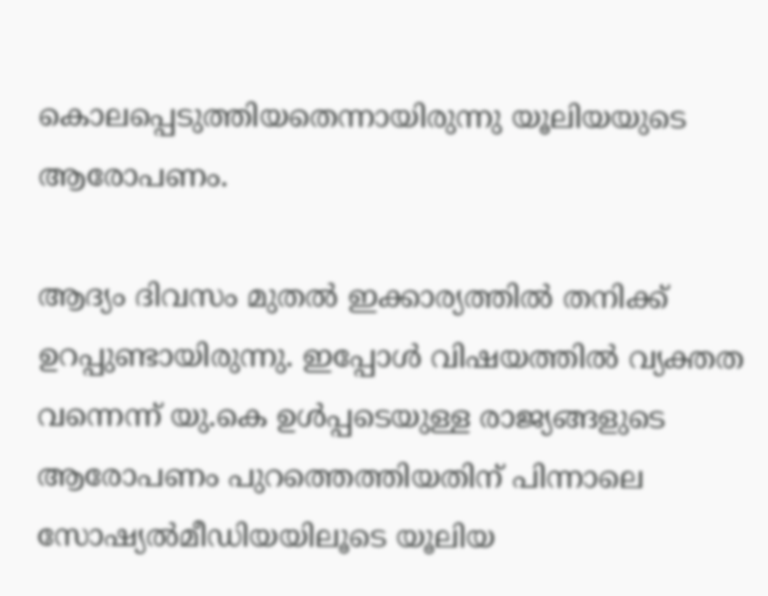കൊലപ്പെടുത്തിയതെന്നായിരുന്നു യൂലിയയുടെ ആരോപണം.

ആദ്യം ദിവസം മുതല്‍ ഇക്കാര്യത്തില്‍ തനിക്ക് ഉറപ്പുണ്ടായിരുന്നു. ഇപ്പോള്‍ വിഷയത്തില്‍ വ്യക്തത വന്നെന്ന് യു.കെ ഉള്‍പ്പടെയുള്ള രാജ്യങ്ങളുടെ ആരോപണം പുറത്തെത്തിയതിന് പിന്നാലെ സോഷ്യല്‍മീഡിയയിലൂടെ യൂലിയ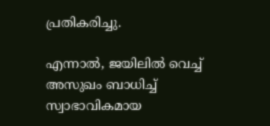പ്രതികരിച്ചു.

എന്നാല്‍, ജയിലില്‍ വെച്ച് അസുഖം ബാധിച്ച് സ്വാഭാവികമായ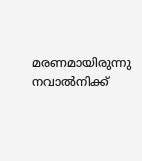മരണമായിരുന്നു നവാല്‍നിക്ക്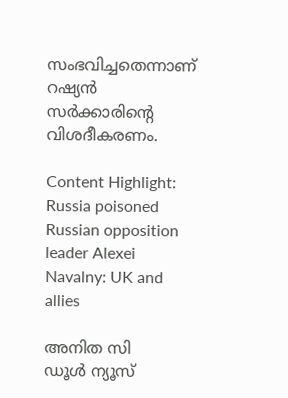സംഭവിച്ചതെന്നാണ് റഷ്യന്‍ സര്‍ക്കാരിന്റെ വിശദീകരണം.

Content Highlight: Russia poisoned Russian opposition leader Alexei Navalny: UK and allies

അനിത സി
ഡൂള്‍ ന്യൂസ്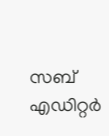സബ് എഡിറ്റര്‍